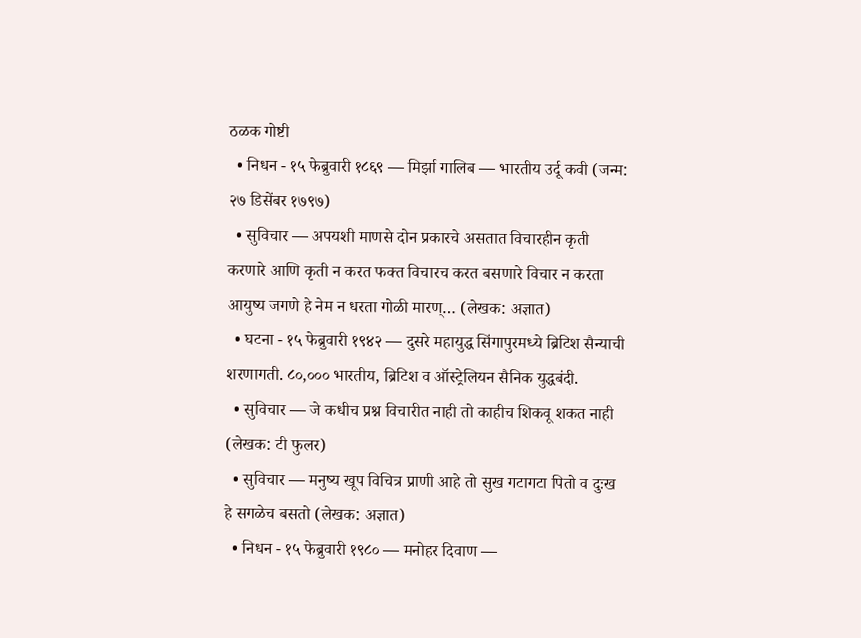ठळक गोष्टी
  • निधन - १५ फेब्रुवारी १८६९ — मिर्झा गालिब — भारतीय उर्दू कवी (जन्म: २७ डिसेंबर १७९७)
  • सुविचार — अपयशी माणसे दोन प्रकारचे असतात विचारहीन कृती करणारे आणि कृती न करत फक्त विचारच करत बसणारे विचार न करता आयुष्य जगणे हे नेम न धरता गोळी मारण्… (लेखक: अज्ञात)
  • घटना - १५ फेब्रुवारी १९४२ — दुसरे महायुद्ध सिंगापुरमध्ये ब्रिटिश सैन्याची शरणागती. ८०,००० भारतीय, ब्रिटिश व ऑस्ट्रेलियन सैनिक युद्धबंदी.
  • सुविचार — जे कधीच प्रश्न विचारीत नाही तो काहीच शिकवू शकत नाही (लेखक: टी फुलर)
  • सुविचार — मनुष्य खूप विचित्र प्राणी आहे तो सुख गटागटा पितो व दुःख हे सगळेच बसतो (लेखक: अज्ञात)
  • निधन - १५ फेब्रुवारी १९८० — मनोहर दिवाण —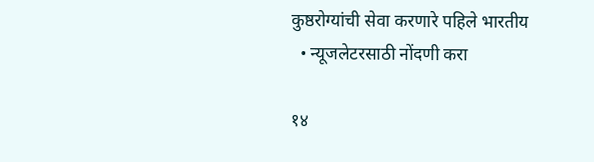कुष्ठरोग्यांची सेवा करणारे पहिले भारतीय
  • न्यूजलेटरसाठी नोंदणी करा

१४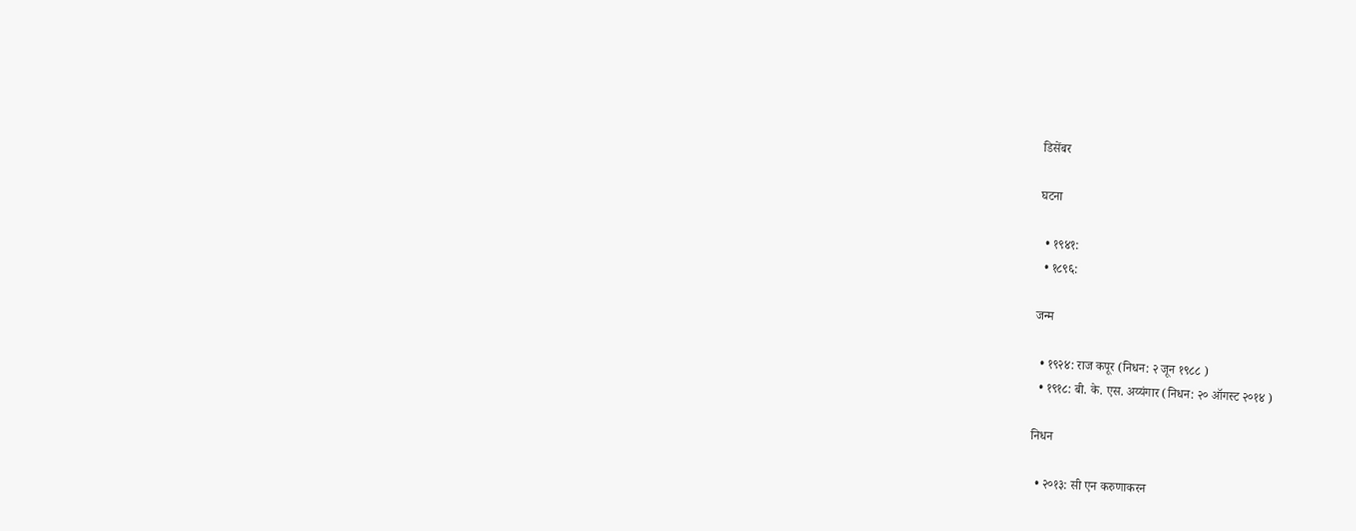डिसेंबर

घटना

  • १९४१:
  • १८९६:

जन्म

  • १९२४: राज कपूर (निधन: २ जून १९८८ )
  • १९१८: बी. के. एस. अय्यंगार (निधन: २० ऑगस्ट २०१४ )

निधन

  • २०१३: सी एन करुणाकरन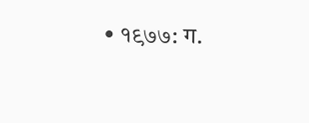• १९७७: ग.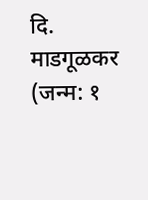दि. माडगूळकर (जन्म: १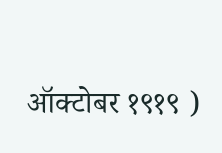ऑक्टोबर १९१९ )